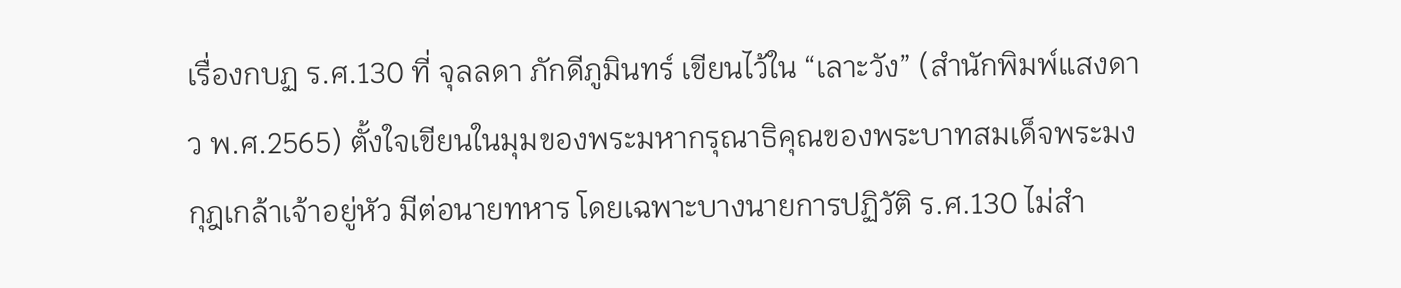เรื่องกบฏ ร.ศ.130 ที่ จุลลดา ภักดีภูมินทร์ เขียนไว้ใน “เลาะวัง” (สำนักพิมพ์แสงดาว พ.ศ.2565) ตั้งใจเขียนในมุมของพระมหากรุณาธิคุณของพระบาทสมเด็จพระมงกุฎเกล้าเจ้าอยู่หัว มีต่อนายทหาร โดยเฉพาะบางนายการปฏิวัติ ร.ศ.130 ไม่สำ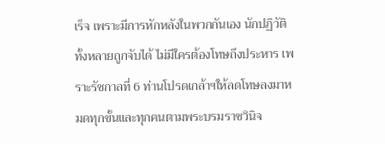เร็จ เพราะมีการหักหลังในพวกกันเอง นักปฏิวัติทั้งหลายถูกจับได้ ไม่มีใครต้องโทษถึงประหาร เพราะรัชกาลที่ 6 ท่านโปรดเกล้าฯให้ลดโทษลงมาหมดทุกขั้นและทุกคนตามพระบรมราชวินิจ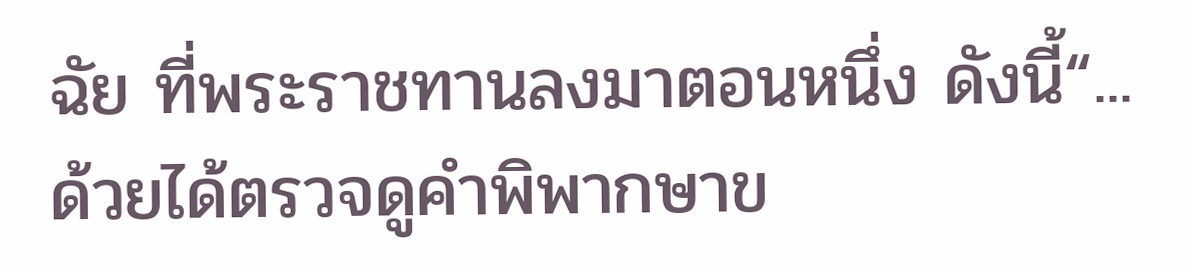ฉัย ที่พระราชทานลงมาตอนหนึ่ง ดังนี้“...ด้วยได้ตรวจดูคำพิพากษาข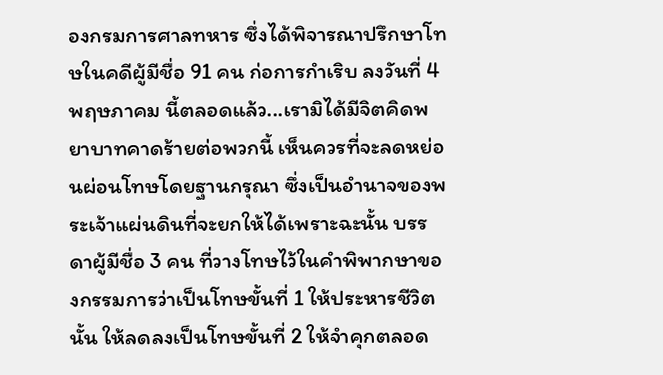องกรมการศาลทหาร ซึ่งได้พิจารณาปรึกษาโทษในคดีผู้มีชื่อ 91 คน ก่อการกำเริบ ลงวันที่ 4 พฤษภาคม นี้ตลอดแล้ว...เรามิได้มีจิตคิดพยาบาทคาดร้ายต่อพวกนี้ เห็นควรที่จะลดหย่อนผ่อนโทษโดยฐานกรุณา ซึ่งเป็นอำนาจของพระเจ้าแผ่นดินที่จะยกให้ได้เพราะฉะนั้น บรรดาผู้มีชื่อ 3 คน ที่วางโทษไว้ในคำพิพากษาของกรรมการว่าเป็นโทษขั้นที่ 1 ให้ประหารชีวิตนั้น ให้ลดลงเป็นโทษขั้นที่ 2 ให้จำคุกตลอด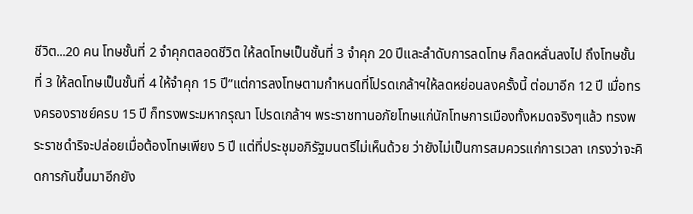ชีวิต...20 คน โทษชั้นที่ 2 จำคุกตลอดชีวิต ให้ลดโทษเป็นชั้นที่ 3 จำคุก 20 ปีและลำดับการลดโทษ ก็ลดหลั่นลงไป ถึงโทษชั้นที่ 3 ให้ลดโทษเป็นชั้นที่ 4 ให้จำคุก 15 ปี”แต่การลงโทษตามกำหนดที่โปรดเกล้าฯให้ลดหย่อนลงครั้งนี้ ต่อมาอีก 12 ปี เมื่อทรงครองราชย์ครบ 15 ปี ก็ทรงพระมหากรุณา โปรดเกล้าฯ พระราชทานอภัยโทษแก่นักโทษการเมืองทั้งหมดจริงๆแล้ว ทรงพระราชดำริจะปล่อยเมื่อต้องโทษเพียง 5 ปี แต่ที่ประชุมอภิรัฐมนตรีไม่เห็นด้วย ว่ายังไม่เป็นการสมควรแก่การเวลา เกรงว่าจะคิดการกันขึ้นมาอีกยัง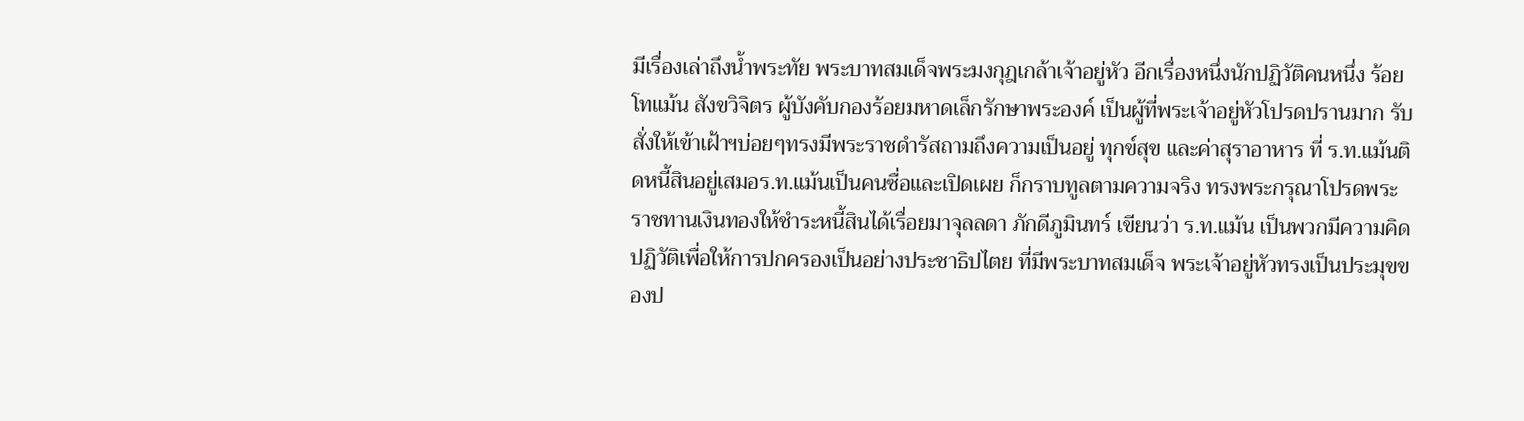มีเรื่องเล่าถึงน้ำพระทัย พระบาทสมเด็จพระมงกุฎเกล้าเจ้าอยู่หัว อีกเรื่องหนึ่งนักปฏิวัติคนหนึ่ง ร้อยโทแม้น สังขวิจิตร ผู้บังคับกองร้อยมหาดเล็กรักษาพระองค์ เป็นผู้ที่พระเจ้าอยู่หัวโปรดปรานมาก รับสั่งให้เข้าเฝ้าฯบ่อยๆทรงมีพระราชดำรัสถามถึงความเป็นอยู่ ทุกข์สุข และค่าสุราอาหาร ที่ ร.ท.แม้นติดหนี้สินอยู่เสมอร.ท.แม้นเป็นคนซื่อและเปิดเผย ก็กราบทูลตามความจริง ทรงพระกรุณาโปรดพระราชทานเงินทองให้ชำระหนี้สินได้เรื่อยมาจุลลดา ภักดีภูมินทร์ เขียนว่า ร.ท.แม้น เป็นพวกมีความคิดปฏิวัติเพื่อให้การปกครองเป็นอย่างประชาธิปไตย ที่มีพระบาทสมเด็จ พระเจ้าอยู่หัวทรงเป็นประมุขของป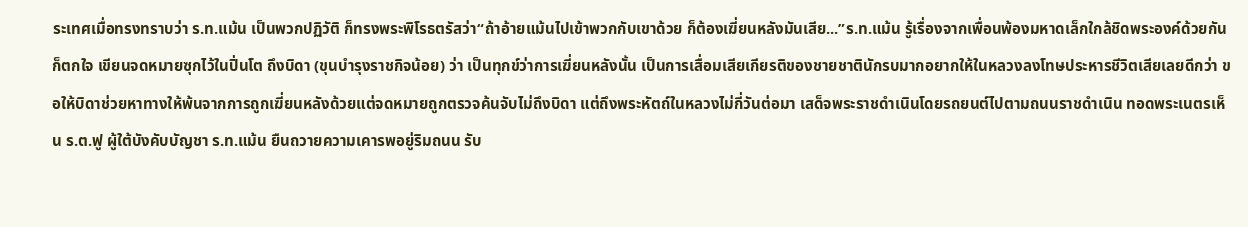ระเทศเมื่อทรงทราบว่า ร.ท.แม้น เป็นพวกปฏิวัติ ก็ทรงพระพิโรธตรัสว่า“ถ้าอ้ายแม้นไปเข้าพวกกับเขาด้วย ก็ต้องเฆี่ยนหลังมันเสีย...”ร.ท.แม้น รู้เรื่องจากเพื่อนพ้องมหาดเล็กใกล้ชิดพระองค์ด้วยกัน ก็ตกใจ เขียนจดหมายซุกไว้ในปิ่นโต ถึงบิดา (ขุนบำรุงราชกิจน้อย) ว่า เป็นทุกข์ว่าการเฆี่ยนหลังนั้น เป็นการเสื่อมเสียเกียรติของชายชาตินักรบมากอยากให้ในหลวงลงโทษประหารชีวิตเสียเลยดีกว่า ขอให้บิดาช่วยหาทางให้พ้นจากการถูกเฆี่ยนหลังด้วยแต่จดหมายถูกตรวจค้นจับไม่ถึงบิดา แต่ถึงพระหัตถ์ในหลวงไม่กี่วันต่อมา เสด็จพระราชดำเนินโดยรถยนต์ไปตามถนนราชดำเนิน ทอดพระเนตรเห็น ร.ต.ฟู ผู้ใต้บังคับบัญชา ร.ท.แม้น ยืนถวายความเคารพอยู่ริมถนน รับ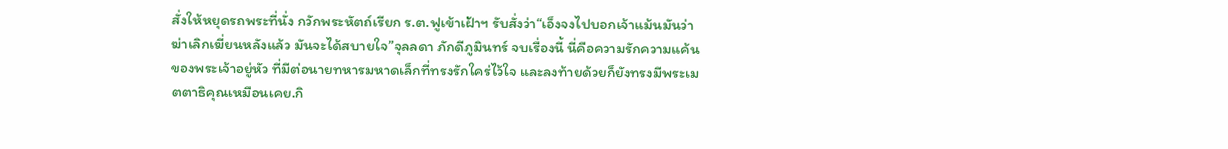สั่งให้หยุดรถพระที่นั่ง กวักพระหัตถ์เรียก ร.ต.ฟูเข้าเฝ้าฯ รับสั่งว่า“เอ็งจงไปบอกเจ้าแม้นมันว่า ฆ่าเลิกเฆี่ยนหลังแล้ว มันจะได้สบายใจ”จุลลดา ภักดีภูมินทร์ จบเรื่องนี้ นี่คือความรักความแค้นของพระเจ้าอยู่หัว ที่มีต่อนายทหารมหาดเล็กที่ทรงรักใคร่ไว้ใจ และลงท้ายด้วยก็ยังทรงมีพระเมตตาธิคุณเหมือนเคย.กิ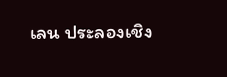เลน ประลองเชิง